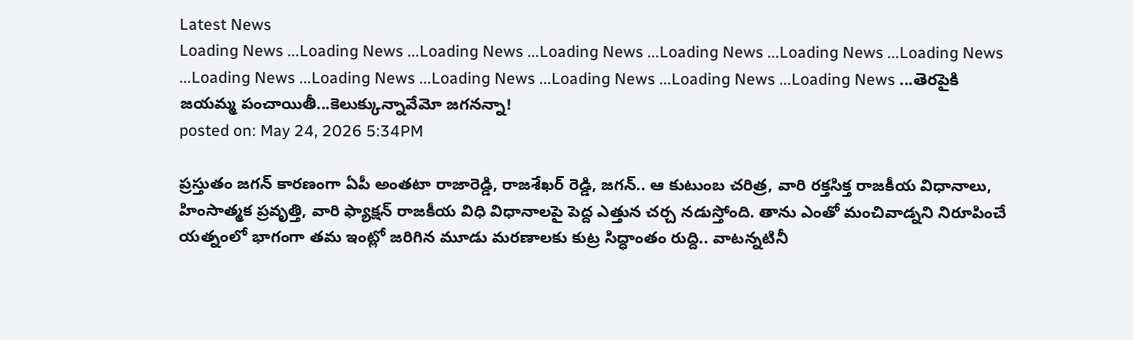Latest News
Loading News ...Loading News ...Loading News ...Loading News ...Loading News ...Loading News ...Loading News ...Loading News ...Loading News ...Loading News ...Loading News ...Loading News ...Loading News ...తెరపైకి జయమ్మ పంచాయితీ...కెలుక్కున్నావేమో జగనన్నా!
posted on: May 24, 2026 5:34PM

ప్రస్తుతం జగన్ కారణంగా ఏపీ అంతటా రాజారెడ్డి, రాజశేఖర్ రెడ్డి, జగన్.. ఆ కుటుంబ చరిత్ర, వారి రక్తసిక్త రాజకీయ విధానాలు, హింసాత్మక ప్రవృత్తి, వారి ఫ్యాక్షన్ రాజకీయ విధి విధానాలపై పెద్ద ఎత్తున చర్చ నడుస్తోంది. తాను ఎంతో మంచివాడ్నని నిరూపించే యత్నంలో భాగంగా తమ ఇంట్లో జరిగిన మూడు మరణాలకు కుట్ర సిద్ధాంతం రుద్ది.. వాటన్నటినీ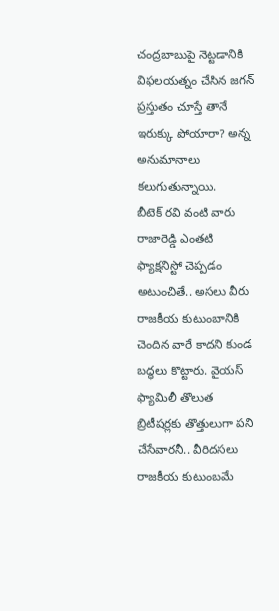చంద్రబాబుపై నెట్టడానికి విఫలయత్నం చేసిన జగన్ ప్రస్తుతం చూస్తే తానే ఇరుక్కు పోయారా? అన్న అనుమానాలు కలుగుతున్నాయి.
బీటెక్ రవి వంటి వారు రాజారెడ్డి ఎంతటి ఫ్యాక్షనిస్టో చెప్పడం అటుంచితే.. అసలు వీరు రాజకీయ కుటుంబానికి చెందిన వారే కాదని కుండ బద్ధలు కొట్టారు. వైయస్ ఫ్యామిలీ తొలుత బ్రిటీషర్లకు తొత్తులుగా పని చేసేవారనీ.. వీరిదసలు రాజకీయ కుటుంబమే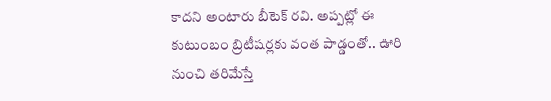కాదని అంటారు బీటెక్ రవి. అప్పట్లో ఈ కుటుంబం బ్రిటీషర్లకు వంత పాడ్డంతో.. ఊరి నుంచి తరిమేస్తే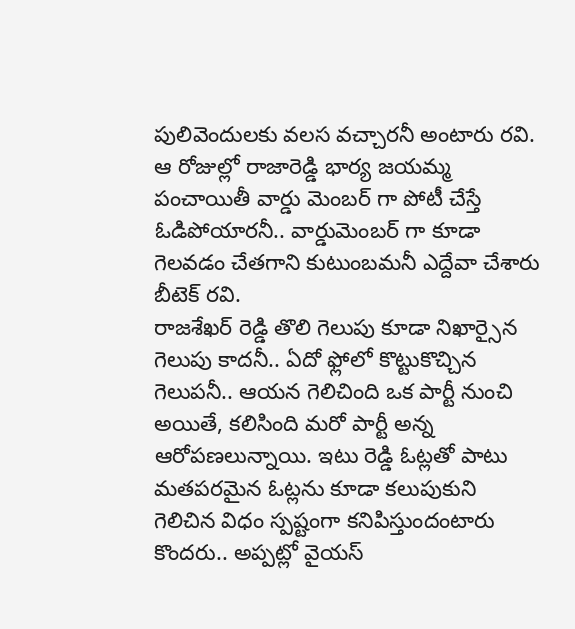పులివెందులకు వలస వచ్చారనీ అంటారు రవి. ఆ రోజుల్లో రాజారెడ్డి భార్య జయమ్మ పంచాయితీ వార్డు మెంబర్ గా పోటీ చేస్తే ఓడిపోయారనీ.. వార్డుమెంబర్ గా కూడా గెలవడం చేతగాని కుటుంబమనీ ఎద్దేవా చేశారు బీటెక్ రవి.
రాజశేఖర్ రెడ్డి తొలి గెలుపు కూడా నిఖార్సైన గెలుపు కాదనీ.. ఏదో ఫ్లోలో కొట్టుకొచ్చిన గెలుపనీ.. ఆయన గెలిచింది ఒక పార్టీ నుంచి అయితే, కలిసింది మరో పార్టీ అన్న ఆరోపణలున్నాయి. ఇటు రెడ్డి ఓట్లతో పాటు మతపరమైన ఓట్లను కూడా కలుపుకుని గెలిచిన విధం స్పష్టంగా కనిపిస్తుందంటారు కొందరు.. అప్పట్లో వైయస్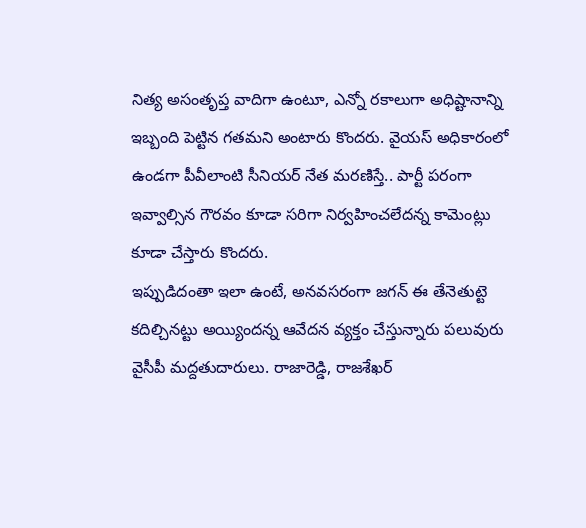నిత్య అసంతృప్త వాదిగా ఉంటూ, ఎన్నో రకాలుగా అధిష్టానాన్ని ఇబ్బంది పెట్టిన గతమని అంటారు కొందరు. వైయస్ అధికారంలో ఉండగా పీవీలాంటి సీనియర్ నేత మరణిస్తే.. పార్టీ పరంగా ఇవ్వాల్సిన గౌరవం కూడా సరిగా నిర్వహించలేదన్న కామెంట్లు కూడా చేస్తారు కొందరు.
ఇప్పుడిదంతా ఇలా ఉంటే, అనవసరంగా జగన్ ఈ తేనెతుట్టె కదిల్చినట్టు అయ్యిందన్న ఆవేదన వ్యక్తం చేస్తున్నారు పలువురు వైసీపీ మద్దతుదారులు. రాజారెడ్డి, రాజశేఖర్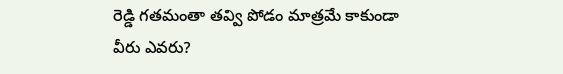రెడ్డి గతమంతా తవ్వి పోడం మాత్రమే కాకుండా వీరు ఎవరు?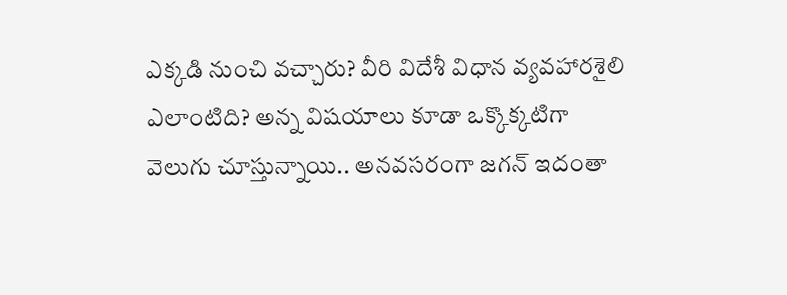ఎక్కడి నుంచి వచ్చారు? వీరి విదేశీ విధాన వ్యవహారశైలి ఎలాంటిది? అన్న విషయాలు కూడా ఒక్కొక్కటిగా వెలుగు చూస్తున్నాయి.. అనవసరంగా జగన్ ఇదంతా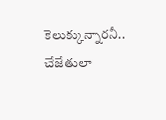కెలుక్కున్నారనీ.. చేజేతులా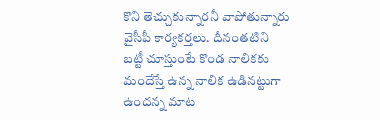కొని తెచ్చుకున్నారనీ వాపోతున్నారు వైసీపీ కార్యకర్తలు. దీనంతటిని బట్టీ చూస్తుంటే కొండ నాలికకు మందేస్తే ఉన్న నాలిక ఉడినట్టుగా ఉందన్న మాట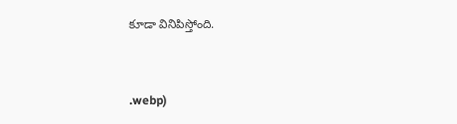కూడా వినిపిస్తోంది.


.webp)